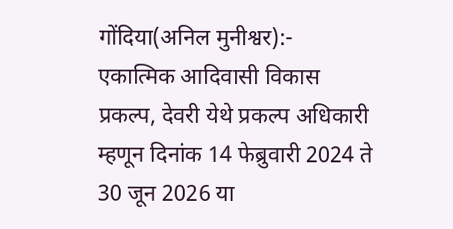गोंदिया(अनिल मुनीश्वर):-
एकात्मिक आदिवासी विकास प्रकल्प, देवरी येथे प्रकल्प अधिकारी म्हणून दिनांक 14 फेब्रुवारी 2024 ते 30 जून 2026 या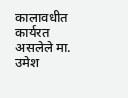कालावधीत कार्यरत असलेले मा. उमेश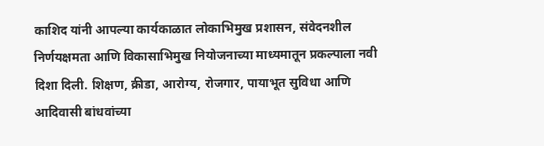काशिद यांनी आपल्या कार्यकाळात लोकाभिमुख प्रशासन, संवेदनशील निर्णयक्षमता आणि विकासाभिमुख नियोजनाच्या माध्यमातून प्रकल्पाला नवी दिशा दिली. शिक्षण, क्रीडा, आरोग्य, रोजगार, पायाभूत सुविधा आणि आदिवासी बांधवांच्या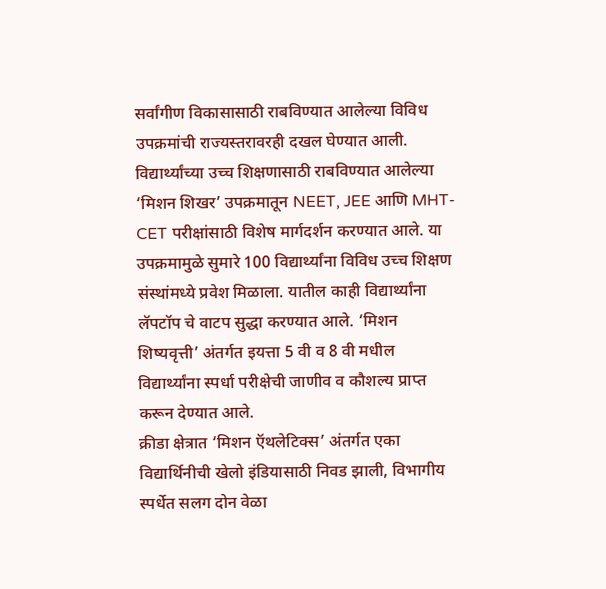सर्वांगीण विकासासाठी राबविण्यात आलेल्या विविध उपक्रमांची राज्यस्तरावरही दखल घेण्यात आली.
विद्यार्थ्यांच्या उच्च शिक्षणासाठी राबविण्यात आलेल्या ‘मिशन शिखर’ उपक्रमातून NEET, JEE आणि MHT-CET परीक्षांसाठी विशेष मार्गदर्शन करण्यात आले. या उपक्रमामुळे सुमारे 100 विद्यार्थ्यांना विविध उच्च शिक्षण संस्थांमध्ये प्रवेश मिळाला. यातील काही विद्यार्थ्यांना लॅपटॉप चे वाटप सुद्धा करण्यात आले. ‘मिशन शिष्यवृत्ती’ अंतर्गत इयत्ता 5 वी व 8 वी मधील विद्यार्थ्यांना स्पर्धा परीक्षेची जाणीव व कौशल्य प्राप्त करून देण्यात आले.
क्रीडा क्षेत्रात ‘मिशन ऍथलेटिक्स’ अंतर्गत एका विद्यार्थिनीची खेलो इंडियासाठी निवड झाली, विभागीय स्पर्धेत सलग दोन वेळा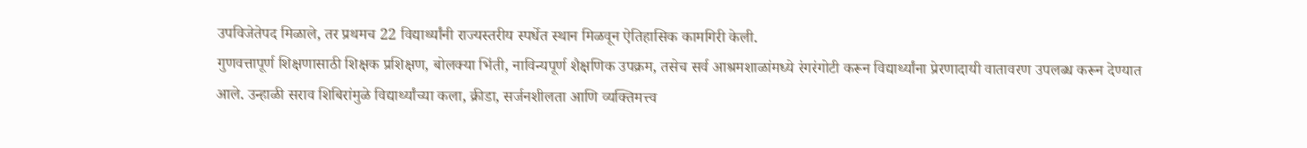उपविजेतेपद मिळाले, तर प्रथमच 22 विद्यार्थ्यांनी राज्यस्तरीय स्पर्धेत स्थान मिळवून ऐतिहासिक कामगिरी केली.
गुणवत्तापूर्ण शिक्षणासाठी शिक्षक प्रशिक्षण, बोलक्या भिंती, नाविन्यपूर्ण शैक्षणिक उपक्रम, तसेच सर्व आश्रमशाळांमध्ये रंगरंगोटी करून विद्यार्थ्यांना प्रेरणादायी वातावरण उपलब्ध करून देण्यात आले. उन्हाळी सराव शिबिरांमुळे विद्यार्थ्यांच्या कला, क्रीडा, सर्जनशीलता आणि व्यक्तिमत्त्व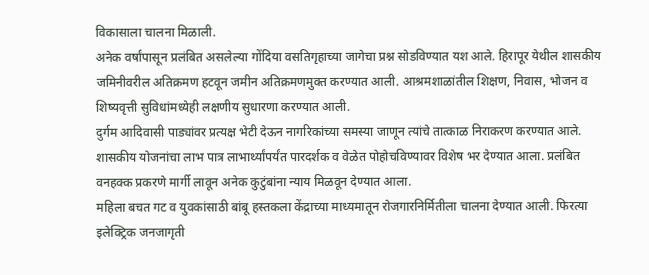विकासाला चालना मिळाली.
अनेक वर्षांपासून प्रलंबित असलेल्या गोंदिया वसतिगृहाच्या जागेचा प्रश्न सोडविण्यात यश आले. हिरापूर येथील शासकीय जमिनीवरील अतिक्रमण हटवून जमीन अतिक्रमणमुक्त करण्यात आली. आश्रमशाळांतील शिक्षण, निवास, भोजन व शिष्यवृत्ती सुविधांमध्येही लक्षणीय सुधारणा करण्यात आली.
दुर्गम आदिवासी पाड्यांवर प्रत्यक्ष भेटी देऊन नागरिकांच्या समस्या जाणून त्यांचे तात्काळ निराकरण करण्यात आले. शासकीय योजनांचा लाभ पात्र लाभार्थ्यांपर्यंत पारदर्शक व वेळेत पोहोचविण्यावर विशेष भर देण्यात आला. प्रलंबित वनहक्क प्रकरणे मार्गी लावून अनेक कुटुंबांना न्याय मिळवून देण्यात आला.
महिला बचत गट व युवकांसाठी बांबू हस्तकला केंद्राच्या माध्यमातून रोजगारनिर्मितीला चालना देण्यात आली. फिरत्या इलेक्ट्रिक जनजागृती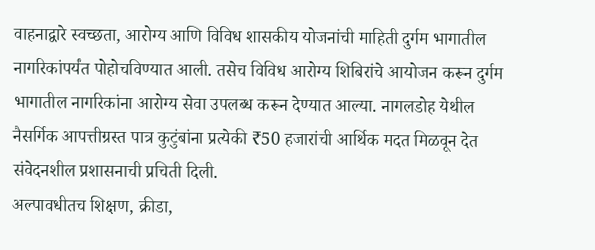वाहनाद्वारे स्वच्छता, आरोग्य आणि विविध शासकीय योजनांची माहिती दुर्गम भागातील नागरिकांपर्यंत पोहोचविण्यात आली. तसेच विविध आरोग्य शिबिरांचे आयोजन करून दुर्गम भागातील नागरिकांना आरोग्य सेवा उपलब्ध करून देण्यात आल्या. नागलडोह येथील नैसर्गिक आपत्तीग्रस्त पात्र कुटुंबांना प्रत्येकी ₹50 हजारांची आर्थिक मदत मिळवून देत संवेदनशील प्रशासनाची प्रचिती दिली.
अल्पावधीतच शिक्षण, क्रीडा,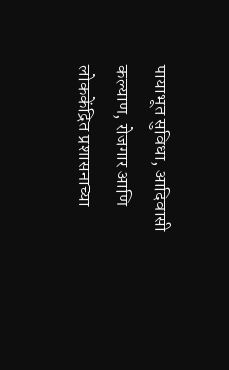पायाभूत सुविधा, आदिवासी कल्याण, रोजगार आणि लोककेंद्रित प्रशासनाच्या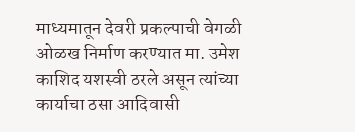माध्यमातून देवरी प्रकल्पाची वेगळी ओळख निर्माण करण्यात मा. उमेश काशिद यशस्वी ठरले असून त्यांच्या कार्याचा ठसा आदिवासी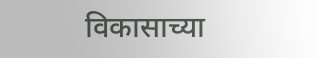विकासाच्या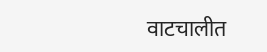वाटचालीत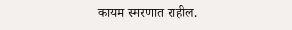कायम स्मरणात राहील.